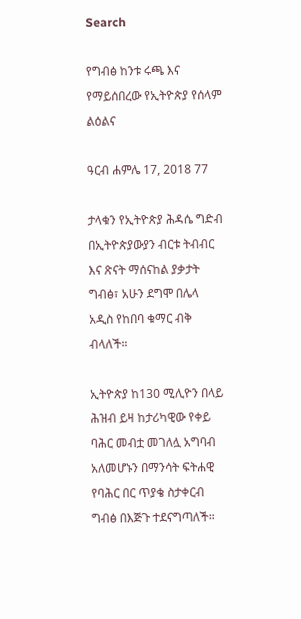Search

የግብፅ ከንቱ ሩጫ እና የማይሰበረው የኢትዮጵያ የሰላም ልዕልና

ዓርብ ሐምሌ 17, 2018 77

ታላቁን የኢትዮጵያ ሕዳሴ ግድብ በኢትዮጵያውያን ብርቱ ትብብር እና ጽናት ማሰናከል ያቃታት ግብፅ፣ አሁን ደግሞ በሌላ አዲስ የከበባ ቁማር ብቅ ብላለች።

ኢትዮጵያ ከ130 ሚሊዮን በላይ ሕዝብ ይዛ ከታሪካዊው የቀይ ባሕር መብቷ መገለሏ አግባብ አለመሆኑን በማንሳት ፍትሐዊ የባሕር በር ጥያቄ ስታቀርብ ግብፅ በእጅጉ ተደናግጣለች።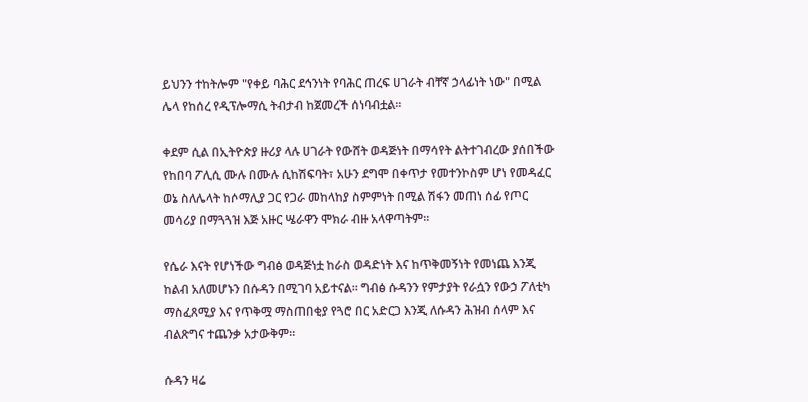ይህንን ተከትሎም "የቀይ ባሕር ደኅንነት የባሕር ጠረፍ ሀገራት ብቸኛ ኃላፊነት ነው" በሚል ሌላ የከሰረ የዲፕሎማሲ ትብታብ ከጀመረች ሰነባብቷል።

ቀደም ሲል በኢትዮጵያ ዙሪያ ላሉ ሀገራት የውሸት ወዳጅነት በማሳየት ልትተገብረው ያሰበችው የከበባ ፖሊሲ ሙሉ በሙሉ ሲከሽፍባት፣ አሁን ደግሞ በቀጥታ የመተንኮስም ሆነ የመዳፈር ወኔ ስለሌላት ከሶማሊያ ጋር የጋራ መከላከያ ስምምነት በሚል ሽፋን መጠነ ሰፊ የጦር መሳሪያ በማጓጓዝ እጅ አዙር ሤራዋን ሞክራ ብዙ አላዋጣትም።

የሴራ እናት የሆነችው ግብፅ ወዳጅነቷ ከራስ ወዳድነት እና ከጥቅመኝነት የመነጨ እንጂ ከልብ አለመሆኑን በሱዳን በሚገባ አይተናል። ግብፅ ሱዳንን የምታያት የራሷን የውኃ ፖለቲካ ማስፈጸሚያ እና የጥቅሟ ማስጠበቂያ የጓሮ በር አድርጋ እንጂ ለሱዳን ሕዝብ ሰላም እና ብልጽግና ተጨንቃ አታውቅም።

ሱዳን ዛሬ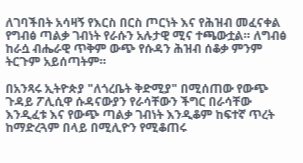ለገባችበት አሳዛኝ የእርስ በርስ ጦርነት እና የሕዝብ መፈናቀል የግብፅ ጣልቃ ገብነት የራሱን አሉታዊ ሚና ተጫውቷል። ለግብፅ ከራሷ ብሔራዊ ጥቅም ውጭ የሱዳን ሕዝብ ሰቆቃ ምንም ትርጉም አይሰጣትም።

በአንጻሩ ኢትዮጵያ "ለጎረቤት ቅድሚያ" በሚሰጠው የውጭ ጉዳይ ፖሊሲዋ ሱዳናውያን የራሳቸውን ችግር በራሳቸው እንዲፈቱ እና የውጭ ጣልቃ ገብነት እንዲቆም ከፍተኛ ጥረት ከማድረጓም በላይ በሚሊዮን የሚቆጠሩ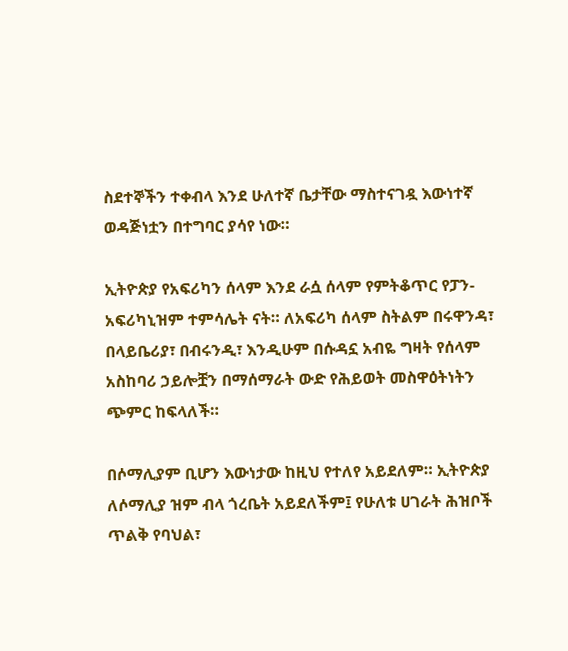ስደተኞችን ተቀብላ እንደ ሁለተኛ ቤታቸው ማስተናገዷ እውነተኛ ወዳጅነቷን በተግባር ያሳየ ነው።

ኢትዮጵያ የአፍሪካን ሰላም እንደ ራሷ ሰላም የምትቆጥር የፓን-አፍሪካኒዝም ተምሳሌት ናት። ለአፍሪካ ሰላም ስትልም በሩዋንዳ፣ በላይቤሪያ፣ በብሩንዲ፣ እንዲሁም በሱዳኗ አብዬ ግዛት የሰላም አስከባሪ ኃይሎቿን በማሰማራት ውድ የሕይወት መስዋዕትነትን ጭምር ከፍላለች።

በሶማሊያም ቢሆን እውነታው ከዚህ የተለየ አይደለም። ኢትዮጵያ ለሶማሊያ ዝም ብላ ጎረቤት አይደለችም፤ የሁለቱ ሀገራት ሕዝቦች ጥልቅ የባህል፣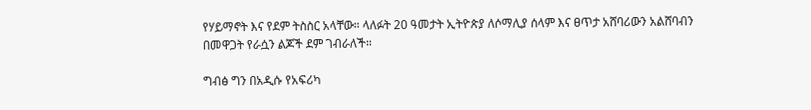የሃይማኖት እና የደም ትስስር አላቸው። ላለፉት 20 ዓመታት ኢትዮጵያ ለሶማሊያ ሰላም እና ፀጥታ አሸባሪውን አልሸባብን በመዋጋት የራሷን ልጆች ደም ገብራለች።

ግብፅ ግን በአዲሱ የአፍሪካ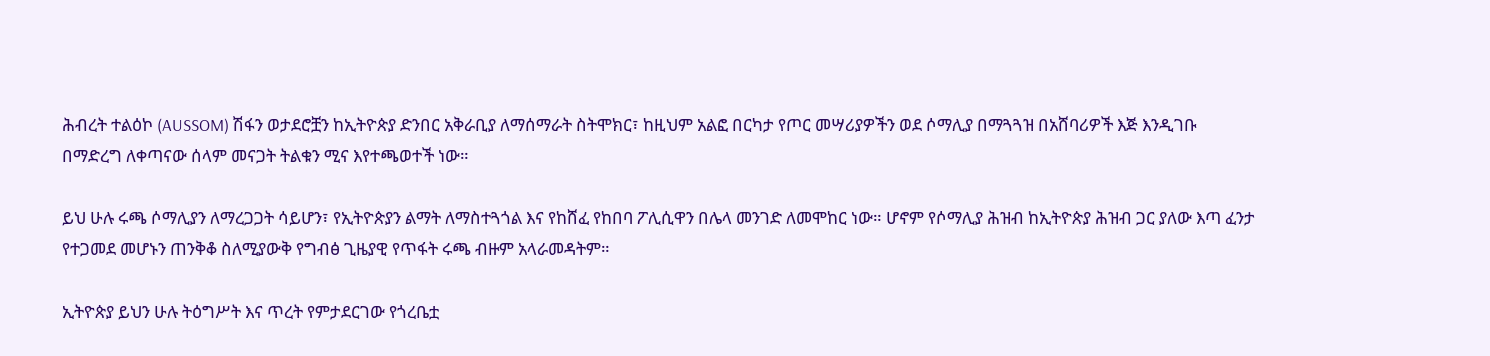ሕብረት ተልዕኮ (AUSSOM) ሽፋን ወታደሮቿን ከኢትዮጵያ ድንበር አቅራቢያ ለማሰማራት ስትሞክር፣ ከዚህም አልፎ በርካታ የጦር መሣሪያዎችን ወደ ሶማሊያ በማጓጓዝ በአሸባሪዎች እጅ እንዲገቡ በማድረግ ለቀጣናው ሰላም መናጋት ትልቁን ሚና እየተጫወተች ነው።

ይህ ሁሉ ሩጫ ሶማሊያን ለማረጋጋት ሳይሆን፣ የኢትዮጵያን ልማት ለማስተጓጎል እና የከሸፈ የከበባ ፖሊሲዋን በሌላ መንገድ ለመሞከር ነው። ሆኖም የሶማሊያ ሕዝብ ከኢትዮጵያ ሕዝብ ጋር ያለው እጣ ፈንታ የተጋመደ መሆኑን ጠንቅቆ ስለሚያውቅ የግብፅ ጊዜያዊ የጥፋት ሩጫ ብዙም አላራመዳትም።

ኢትዮጵያ ይህን ሁሉ ትዕግሥት እና ጥረት የምታደርገው የጎረቤቷ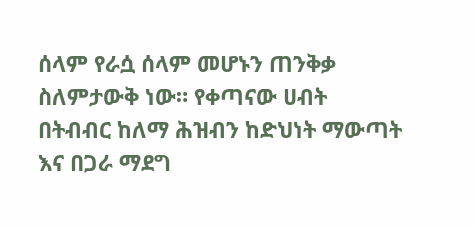ሰላም የራሷ ሰላም መሆኑን ጠንቅቃ ስለምታውቅ ነው። የቀጣናው ሀብት በትብብር ከለማ ሕዝብን ከድህነት ማውጣት እና በጋራ ማደግ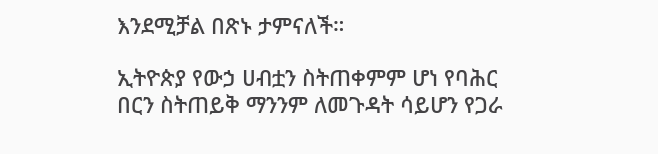እንደሚቻል በጽኑ ታምናለች።

ኢትዮጵያ የውኃ ሀብቷን ስትጠቀምም ሆነ የባሕር በርን ስትጠይቅ ማንንም ለመጉዳት ሳይሆን የጋራ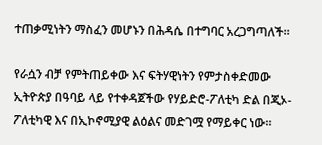ተጠቃሚነትን ማስፈን መሆኑን በሕዳሴ በተግባር አረጋግጣለች።

የራሷን ብቻ የምትጠይቀው እና ፍትሃዊነትን የምታስቀድመው ኢትዮጵያ በዓባይ ላይ የተቀዳጀችው የሃይድሮ-ፖለቲካ ድል በጂኦ-ፖለቲካዊ እና በኢኮኖሚያዊ ልዕልና መድገሟ የማይቀር ነው።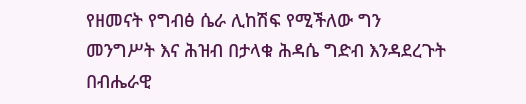የዘመናት የግብፅ ሴራ ሊከሽፍ የሚችለው ግን መንግሥት እና ሕዝብ በታላቁ ሕዳሴ ግድብ እንዳደረጉት በብሔራዊ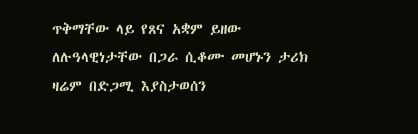ጥቅማቸው ላይ የጸና አቋም ይዘው ለሉዓላዊነታቸው በጋራ ሲቆሙ መሆኑን ታሪክ ዛሬም በድጋሚ እያስታወሰን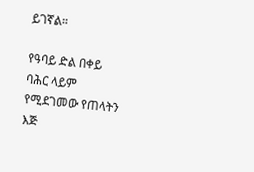ይገኛል።

የዓባይ ድል በቀይ ባሕር ላይም የሚደገመው የጠላትን እጅ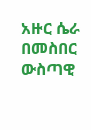አዙር ሴራ በመስበር ውስጣዊ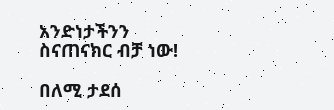አንድነታችንን ስናጠናክር ብቻ ነው!

በለሚ ታደሰ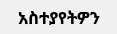አስተያየትዎን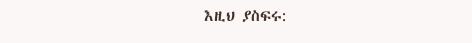እዚህ ያስፍሩ: